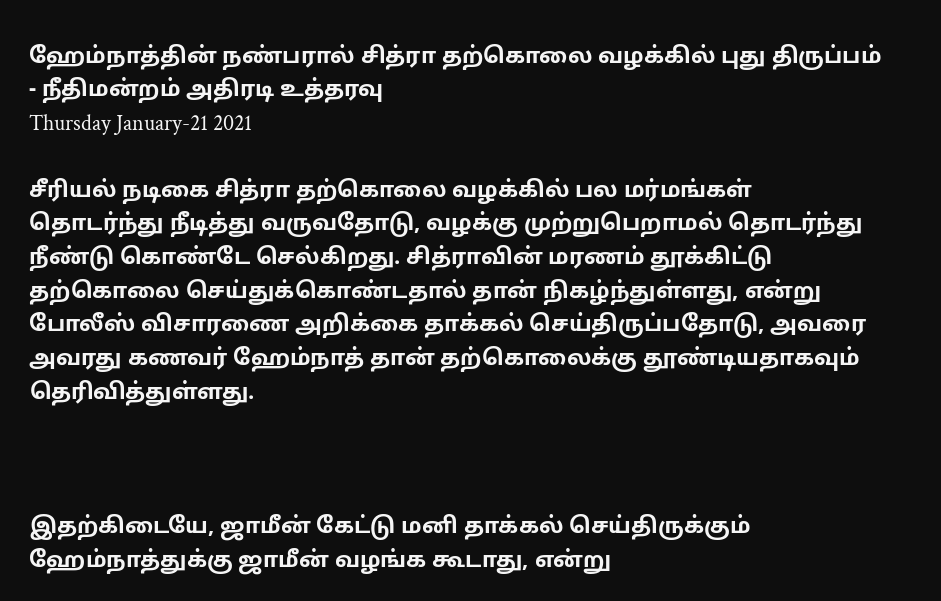ஹேம்நாத்தின் நண்பரால் சித்ரா தற்கொலை வழக்கில் புது திருப்பம் - நீதிமன்றம் அதிரடி உத்தரவு
Thursday January-21 2021

சீரியல் நடிகை சித்ரா தற்கொலை வழக்கில் பல மர்மங்கள் தொடர்ந்து நீடித்து வருவதோடு, வழக்கு முற்றுபெறாமல் தொடர்ந்து நீண்டு கொண்டே செல்கிறது. சித்ராவின் மரணம் தூக்கிட்டு தற்கொலை செய்துக்கொண்டதால் தான் நிகழ்ந்துள்ளது, என்று போலீஸ் விசாரணை அறிக்கை தாக்கல் செய்திருப்பதோடு, அவரை அவரது கணவர் ஹேம்நாத் தான் தற்கொலைக்கு தூண்டியதாகவும் தெரிவித்துள்ளது.



இதற்கிடையே, ஜாமீன் கேட்டு மனி தாக்கல் செய்திருக்கும் ஹேம்நாத்துக்கு ஜாமீன் வழங்க கூடாது, என்று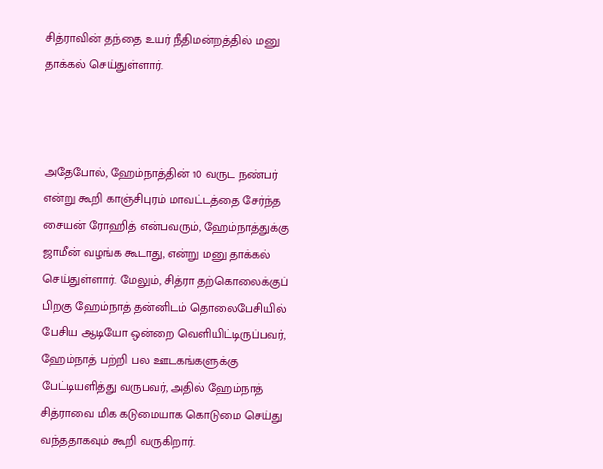சித்ராவின் தந்தை உயர் நீதிமன்றத்தில் மனு தாக்கல் செய்துள்ளார்.



அதேபோல், ஹேம்நாத்தின் 10 வருட நண்பர் என்று கூறி காஞ்சிபுரம் மாவட்டத்தை சேர்ந்த சையன் ரோஹித் என்பவரும், ஹேம்நாத்துக்கு ஜாமீன் வழங்க கூடாது, என்று மனு தாக்கல் செய்துள்ளார். மேலும், சித்ரா தற்கொலைக்குப் பிறகு ஹேம்நாத் தன்னிடம் தொலைபேசியில் பேசிய ஆடியோ ஒன்றை வெளியிட்டிருப்பவர், ஹேம்நாத் பற்றி பல ஊடகங்களுக்கு பேட்டியளித்து வருபவர், அதில் ஹேம்நாத் சித்ராவை மிக கடுமையாக கொடுமை செய்து வந்ததாகவும் கூறி வருகிறார்.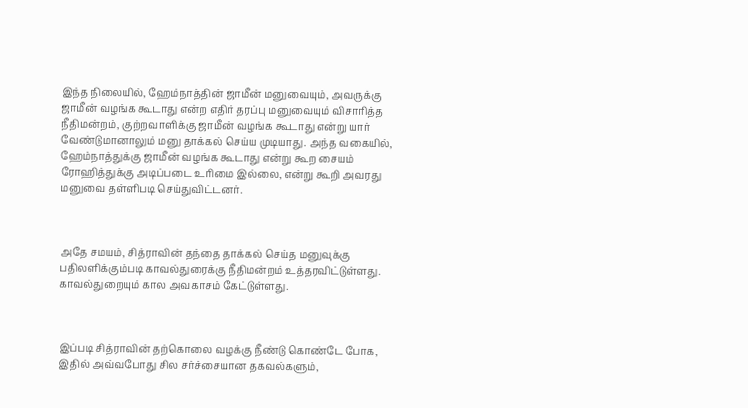இந்த நிலையில், ஹேம்நாத்தின் ஜாமீன் மனுவையும், அவருக்கு ஜாமீன் வழங்க கூடாது என்ற எதிர் தரப்பு மனுவையும் விசாரித்த நீதிமன்றம், குற்றவாளிக்கு ஜாமீன் வழங்க கூடாது என்று யார் வேண்டுமானாலும் மனு தாக்கல் செய்ய முடியாது. அந்த வகையில், ஹேம்நாத்துக்கு ஜாமீன் வழங்க கூடாது என்று கூற சையம் ரோஹித்துக்கு அடிப்படை உரிமை இல்லை, என்று கூறி அவரது மனுவை தள்ளிபடி செய்துவிட்டனர்.



அதே சமயம், சித்ராவின் தந்தை தாக்கல் செய்த மனுவுக்கு பதிலளிக்கும்படி காவல்துரைக்கு நீதிமன்றம் உத்தரவிட்டுள்ளது. காவல்துறையும் கால அவகாசம் கேட்டுள்ளது.



இப்படி சித்ராவின் தற்கொலை வழக்கு நீண்டு கொண்டே போக, இதில் அவ்வபோது சில சர்ச்சையான தகவல்களும்,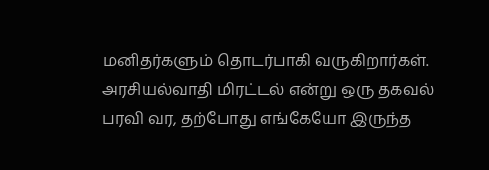மனிதர்களும் தொடர்பாகி வருகிறார்கள். அரசியல்வாதி மிரட்டல் என்று ஒரு தகவல் பரவி வர, தற்போது எங்கேயோ இருந்த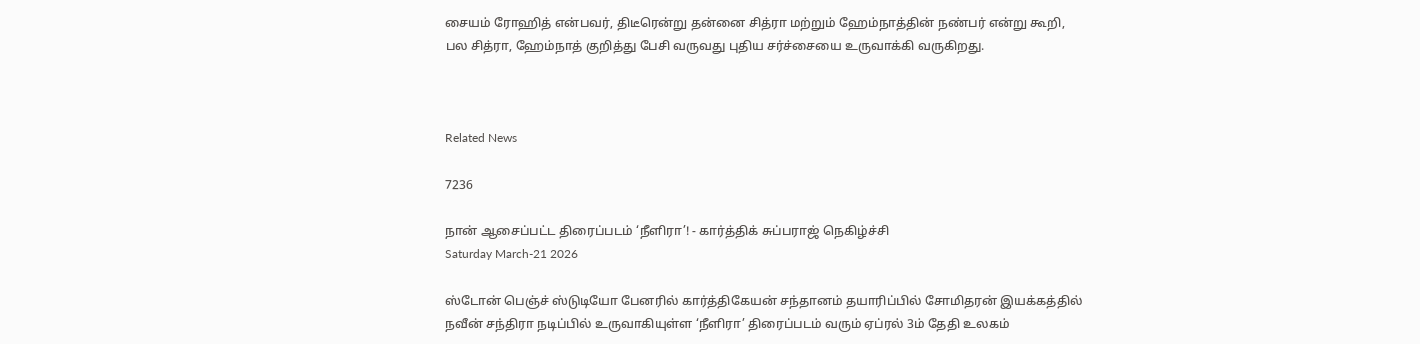சையம் ரோஹித் என்பவர், திடீரென்று தன்னை சித்ரா மற்றும் ஹேம்நாத்தின் நண்பர் என்று கூறி, பல சித்ரா, ஹேம்நாத் குறித்து பேசி வருவது புதிய சர்ச்சையை உருவாக்கி வருகிறது.



Related News

7236

நான் ஆசைப்பட்ட திரைப்படம் ‘நீளிரா’! - கார்த்திக் சுப்பராஜ் நெகிழ்ச்சி
Saturday March-21 2026

ஸ்டோன் பெஞ்ச் ஸ்டுடியோ பேனரில் கார்த்திகேயன் சந்தானம் தயாரிப்பில் சோமிதரன் இயக்கத்தில் நவீன் சந்திரா நடிப்பில் உருவாகியுள்ள ‘நீளிரா’ திரைப்படம் வரும் ஏப்ரல் 3ம் தேதி உலகம்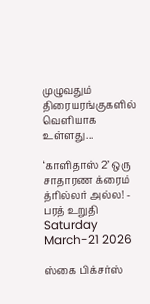முழுவதும் திரையரங்குகளில் வெளியாக உள்ளது...

‘காளிதாஸ் 2’ ஒரு சாதாரண க்ரைம் த்ரில்லர் அல்ல! - பரத் உறுதி
Saturday March-21 2026

ஸ்கை பிக்சர்ஸ்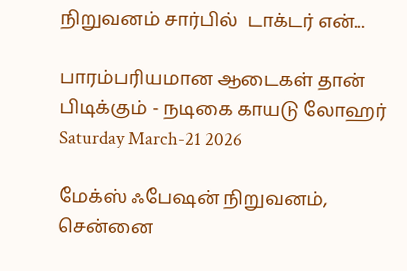நிறுவனம் சார்பில்  டாக்டர் என்...

பாரம்பரியமான ஆடைகள் தான் பிடிக்கும் - நடிகை காயடு லோஹர்
Saturday March-21 2026

மேக்ஸ் ஃபேஷன் நிறுவனம், சென்னை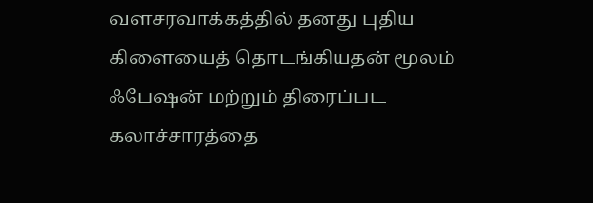வளசரவாக்கத்தில் தனது புதிய கிளையைத் தொடங்கியதன் மூலம் ஃபேஷன் மற்றும் திரைப்பட கலாச்சாரத்தை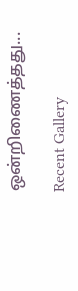ஒன்றிணைத்தது...

Recent Gallery